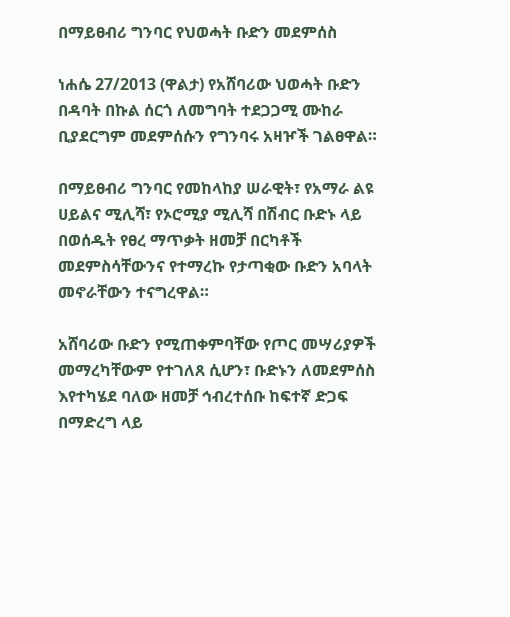በማይፀብሪ ግንባር የህወሓት ቡድን መደምሰስ

ነሐሴ 27/2013 (ዋልታ) የአሸባሪው ህወሓት ቡድን በዳባት በኩል ሰርጎ ለመግባት ተደጋጋሚ ሙከራ ቢያደርግም መደምሰሱን የግንባሩ አዛዦች ገልፀዋል።

በማይፀብሪ ግንባር የመከላከያ ሠራዊት፣ የአማራ ልዩ ሀይልና ሚሊሻ፣ የኦሮሚያ ሚሊሻ በሽብር ቡድኑ ላይ በወሰዱት የፀረ ማጥቃት ዘመቻ በርካቶች መደምስሳቸውንና የተማረኩ የታጣቂው ቡድን አባላት መኖራቸውን ተናግረዋል።

አሸባሪው ቡድን የሚጠቀምባቸው የጦር መሣሪያዎች መማረካቸውም የተገለጸ ሲሆን፣ ቡድኑን ለመደምሰስ እየተካሄደ ባለው ዘመቻ ኅብረተሰቡ ከፍተኛ ድጋፍ በማድረግ ላይ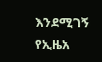እንደሚገኝ የኢዜአ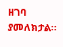ዘገባ ያመለክታል፡፡